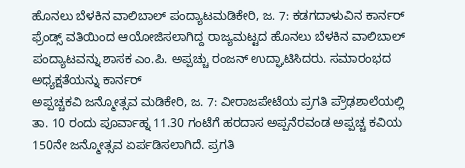ಹೊನಲು ಬೆಳಕಿನ ವಾಲಿಬಾಲ್ ಪಂದ್ಯಾಟಮಡಿಕೇರಿ, ಜ. 7: ಕಡಗದಾಳುವಿನ ಕಾರ್ನರ್ ಫ್ರೆಂಡ್ಸ್ ವತಿಯಿಂದ ಆಯೋಜಿಸಲಾಗಿದ್ದ ರಾಜ್ಯಮಟ್ಟದ ಹೊನಲು ಬೆಳಕಿನ ವಾಲಿಬಾಲ್ ಪಂದ್ಯಾಟವನ್ನು ಶಾಸಕ ಎಂ.ಪಿ. ಅಪ್ಪಚ್ಚು ರಂಜನ್ ಉದ್ಘಾಟಿಸಿದರು. ಸಮಾರಂಭದ ಅಧ್ಯಕ್ಷತೆಯನ್ನು ಕಾರ್ನರ್
ಅಪ್ಪಚ್ಚಕವಿ ಜನ್ಮೋತ್ಸವ ಮಡಿಕೇರಿ, ಜ. 7: ವೀರಾಜಪೇಟೆಯ ಪ್ರಗತಿ ಪ್ರೌಢಶಾಲೆಯಲ್ಲಿ ತಾ. 10 ರಂದು ಪೂರ್ವಾಹ್ನ 11.30 ಗಂಟೆಗೆ ಹರದಾಸ ಅಪ್ಪನೆರವಂಡ ಅಪ್ಪಚ್ಚ ಕವಿಯ 150ನೇ ಜನ್ಮೋತ್ಸವ ಏರ್ಪಡಿಸಲಾಗಿದೆ. ಪ್ರಗತಿ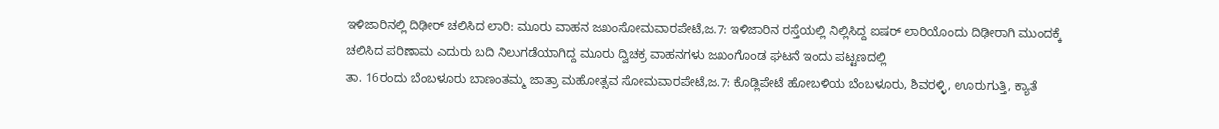ಇಳಿಜಾರಿನಲ್ಲಿ ದಿಢೀರ್ ಚಲಿಸಿದ ಲಾರಿ: ಮೂರು ವಾಹನ ಜಖಂಸೋಮವಾರಪೇಟೆ,ಜ.7: ಇಳಿಜಾರಿನ ರಸ್ತೆಯಲ್ಲಿ ನಿಲ್ಲಿಸಿದ್ದ ಐಷರ್ ಲಾರಿಯೊಂದು ದಿಢೀರಾಗಿ ಮುಂದಕ್ಕೆ ಚಲಿಸಿದ ಪರಿಣಾಮ ಎದುರು ಬದಿ ನಿಲುಗಡೆಯಾಗಿದ್ದ ಮೂರು ದ್ವಿಚಕ್ರ ವಾಹನಗಳು ಜಖಂಗೊಂಡ ಘಟನೆ ಇಂದು ಪಟ್ಟಣದಲ್ಲಿ
ತಾ. 16ರಂದು ಬೆಂಬಳೂರು ಬಾಣಂತಮ್ಮ ಜಾತ್ರಾ ಮಹೋತ್ಸವ ಸೋಮವಾರಪೇಟೆ,ಜ.7: ಕೊಡ್ಲಿಪೇಟೆ ಹೋಬಳಿಯ ಬೆಂಬಳೂರು, ಶಿವರಳ್ಳಿ, ಊರುಗುತ್ತಿ, ಕ್ಯಾತೆ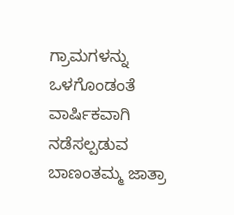ಗ್ರಾಮಗಳನ್ನು ಒಳಗೊಂಡಂತೆ ವಾರ್ಷಿಕವಾಗಿ ನಡೆಸಲ್ಪಡುವ ಬಾಣಂತಮ್ಮ ಜಾತ್ರಾ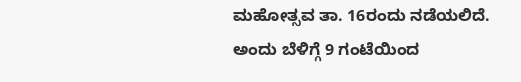ಮಹೋತ್ಸವ ತಾ. 16ರಂದು ನಡೆಯಲಿದೆ. ಅಂದು ಬೆಳಿಗ್ಗೆ 9 ಗಂಟೆಯಿಂದ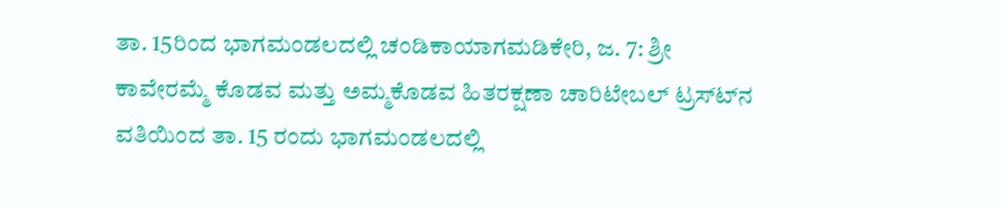ತಾ. 15ರಿಂದ ಭಾಗಮಂಡಲದಲ್ಲಿ ಚಂಡಿಕಾಯಾಗಮಡಿಕೇರಿ, ಜ. 7: ಶ್ರೀ ಕಾವೇರಮ್ಮೆ ಕೊಡವ ಮತ್ತು ಅಮ್ಮಕೊಡವ ಹಿತರಕ್ಷಣಾ ಚಾರಿಟೇಬಲ್ ಟ್ರಸ್ಟ್‍ನ ವತಿಯಿಂದ ತಾ. 15 ರಂದು ಭಾಗಮಂಡಲದಲ್ಲಿ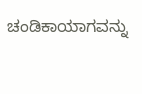ಚಂಡಿಕಾಯಾಗವನ್ನು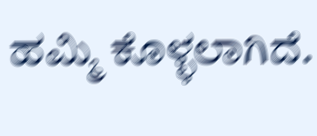ಹಮ್ಮಿ ಕೊಳ್ಳಲಾಗಿದೆ.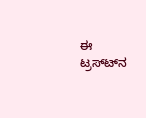ಈ ಟ್ರಸ್ಟ್‍ನ